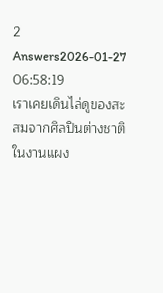2 Answers2026-01-27 06:58:19
เราเคยเดินไล่ดูของสะสมจากศิลปินต่างชาติในงานแผง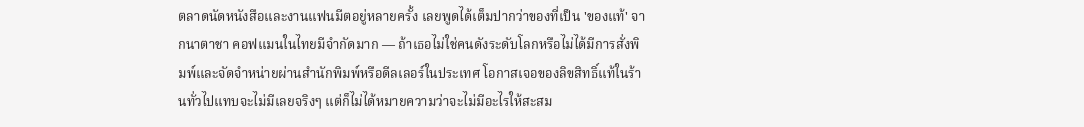ตลาดนัดหนังสือและงานแฟนมีตอยู่หลายครั้ง เลยพูดได้เต็มปากว่าของที่เป็น 'ของแท้' จากนาตาชา คอฟแมนในไทยมีจำกัดมาก — ถ้าเธอไม่ใช่คนดังระดับโลกหรือไม่ได้มีการสั่งพิมพ์และจัดจำหน่ายผ่านสำนักพิมพ์หรือดีลเลอร์ในประเทศ โอกาสเจอของลิขสิทธิ์แท้ในร้านทั่วไปแทบจะไม่มีเลยจริงๆ แต่ก็ไม่ได้หมายความว่าจะไม่มีอะไรให้สะสม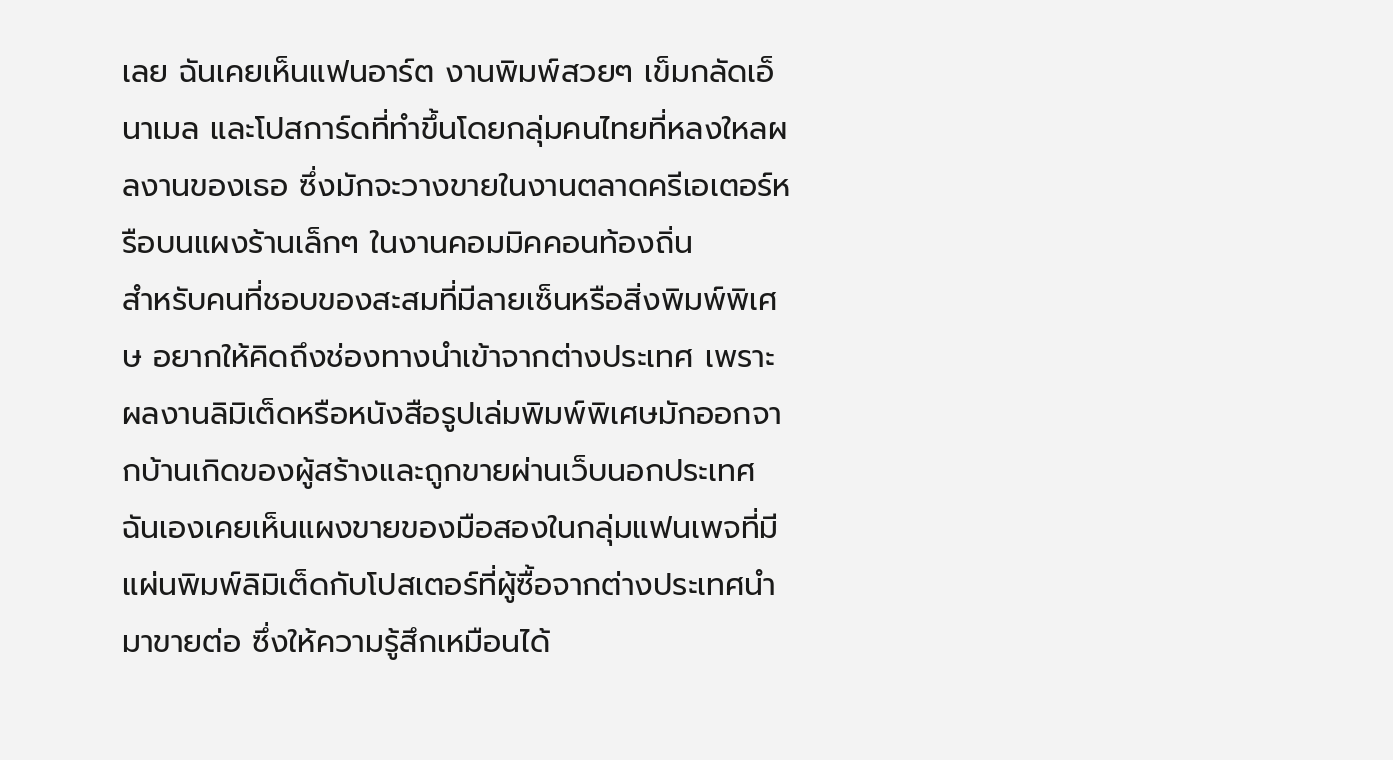เลย ฉันเคยเห็นแฟนอาร์ต งานพิมพ์สวยๆ เข็มกลัดเอ็นาเมล และโปสการ์ดที่ทำขึ้นโดยกลุ่มคนไทยที่หลงใหลผลงานของเธอ ซึ่งมักจะวางขายในงานตลาดครีเอเตอร์หรือบนแผงร้านเล็กๆ ในงานคอมมิคคอนท้องถิ่น
สำหรับคนที่ชอบของสะสมที่มีลายเซ็นหรือสิ่งพิมพ์พิเศษ อยากให้คิดถึงช่องทางนำเข้าจากต่างประเทศ เพราะผลงานลิมิเต็ดหรือหนังสือรูปเล่มพิมพ์พิเศษมักออกจากบ้านเกิดของผู้สร้างและถูกขายผ่านเว็บนอกประเทศ ฉันเองเคยเห็นแผงขายของมือสองในกลุ่มแฟนเพจที่มีแผ่นพิมพ์ลิมิเต็ดกับโปสเตอร์ที่ผู้ซื้อจากต่างประเทศนำมาขายต่อ ซึ่งให้ความรู้สึกเหมือนได้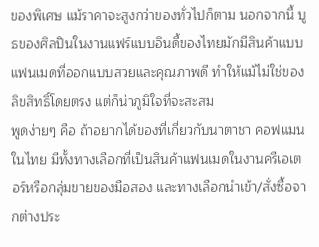ของพิเศษ แม้ราคาจะสูงกว่าของทั่วไปก็ตาม นอกจากนี้ บูธของศิลปินในงานแฟร์แบบอินดี้ของไทยมักมีสินค้าแบบแฟนเมดที่ออกแบบสวยและคุณภาพดี ทำให้แม้ไม่ใช่ของลิขสิทธิ์โดยตรง แต่ก็น่าภูมิใจที่จะสะสม
พูดง่ายๆ คือ ถ้าอยากได้ของที่เกี่ยวกับนาตาชา คอฟแมนในไทย มีทั้งทางเลือกที่เป็นสินค้าแฟนเมดในงานครีเอเตอร์หรือกลุ่มขายของมือสอง และทางเลือกนำเข้า/สั่งซื้อจากต่างประ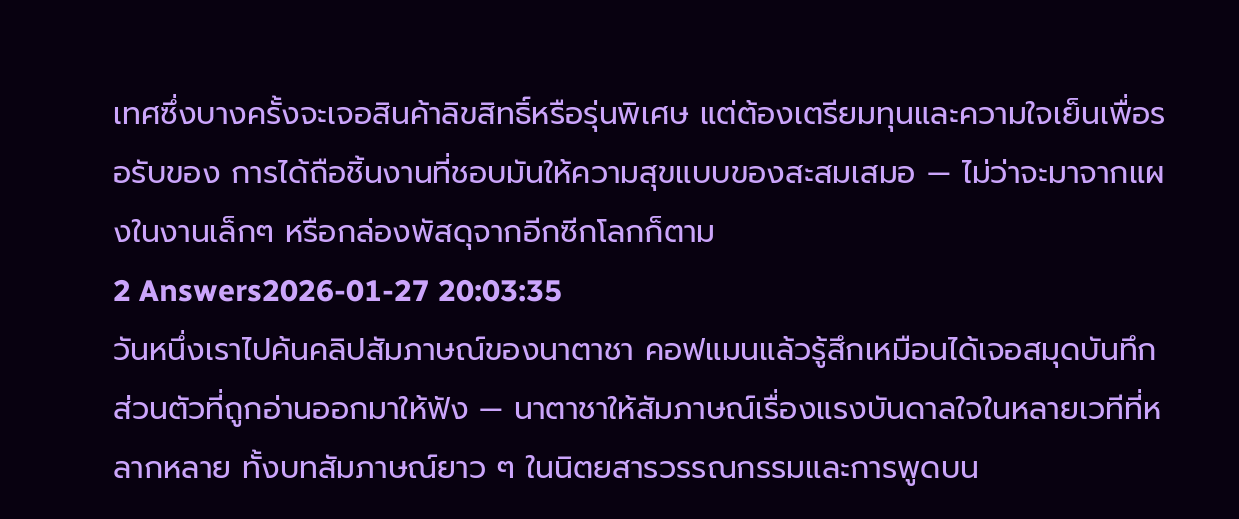เทศซึ่งบางครั้งจะเจอสินค้าลิขสิทธิ์หรือรุ่นพิเศษ แต่ต้องเตรียมทุนและความใจเย็นเพื่อรอรับของ การได้ถือชิ้นงานที่ชอบมันให้ความสุขแบบของสะสมเสมอ — ไม่ว่าจะมาจากแผงในงานเล็กๆ หรือกล่องพัสดุจากอีกซีกโลกก็ตาม
2 Answers2026-01-27 20:03:35
วันหนึ่งเราไปค้นคลิปสัมภาษณ์ของนาตาชา คอฟแมนแล้วรู้สึกเหมือนได้เจอสมุดบันทึกส่วนตัวที่ถูกอ่านออกมาให้ฟัง — นาตาชาให้สัมภาษณ์เรื่องแรงบันดาลใจในหลายเวทีที่หลากหลาย ทั้งบทสัมภาษณ์ยาว ๆ ในนิตยสารวรรณกรรมและการพูดบน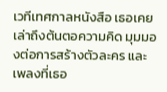เวทีเทศกาลหนังสือ เธอเคยเล่าถึงต้นตอความคิด มุมมองต่อการสร้างตัวละคร และเพลงที่เธอ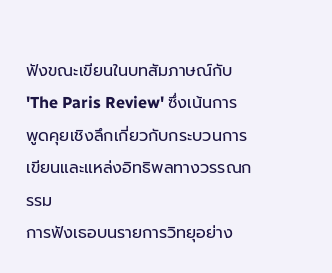ฟังขณะเขียนในบทสัมภาษณ์กับ 'The Paris Review' ซึ่งเน้นการพูดคุยเชิงลึกเกี่ยวกับกระบวนการเขียนและแหล่งอิทธิพลทางวรรณกรรม
การฟังเธอบนรายการวิทยุอย่าง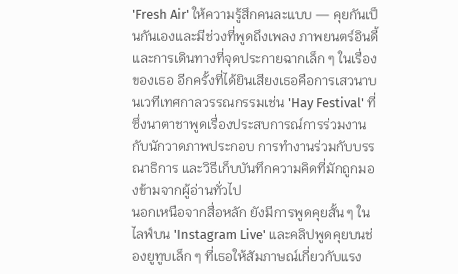'Fresh Air' ให้ความรู้สึกคนละแบบ — คุยกันเป็นกันเองและมีช่วงที่พูดถึงเพลง ภาพยนตร์อินดี้ และการเดินทางที่จุดประกายฉากเล็ก ๆ ในเรื่องของเธอ อีกครั้งที่ได้ยินเสียงเธอคือการเสวนาบนเวทีเทศกาลวรรณกรรมเช่น 'Hay Festival' ที่ซึ่งนาตาชาพูดเรื่องประสบการณ์การร่วมงานกับนักวาดภาพประกอบ การทำงานร่วมกับบรรณาธิการ และวิธีเก็บบันทึกความคิดที่มักถูกมองข้ามจากผู้อ่านทั่วไป
นอกเหนือจากสื่อหลัก ยังมีการพูดคุยสั้น ๆ ในไลฟ์บน 'Instagram Live' และคลิปพูดคุยบนช่องยูทูบเล็ก ๆ ที่เธอให้สัมภาษณ์เกี่ยวกับแรง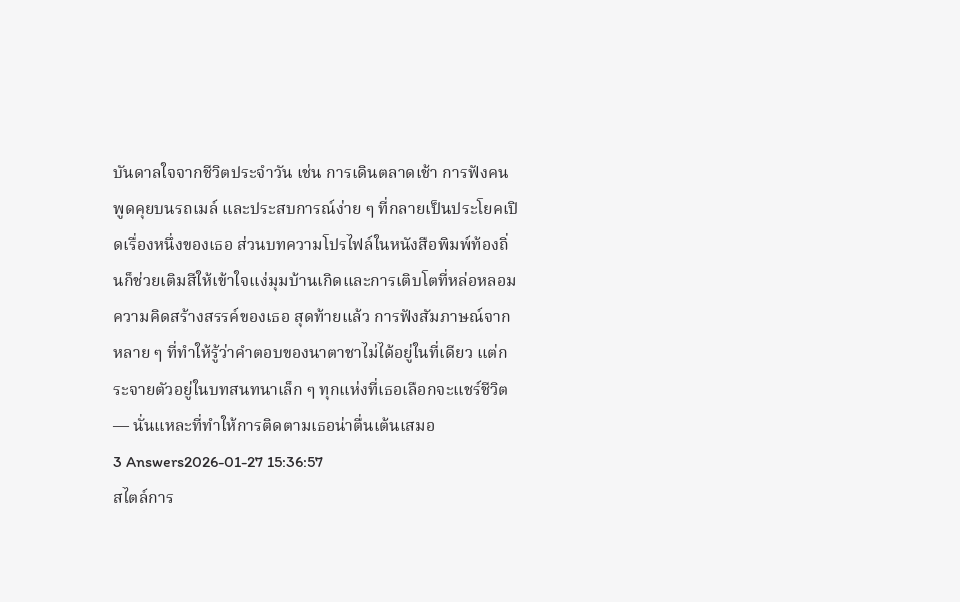บันดาลใจจากชีวิตประจำวัน เช่น การเดินตลาดเช้า การฟังคนพูดคุยบนรถเมล์ และประสบการณ์ง่าย ๆ ที่กลายเป็นประโยคเปิดเรื่องหนึ่งของเธอ ส่วนบทความโปรไฟล์ในหนังสือพิมพ์ท้องถิ่นก็ช่วยเติมสีให้เข้าใจแง่มุมบ้านเกิดและการเติบโตที่หล่อหลอมความคิดสร้างสรรค์ของเธอ สุดท้ายแล้ว การฟังสัมภาษณ์จากหลาย ๆ ที่ทำให้รู้ว่าคำตอบของนาตาชาไม่ได้อยู่ในที่เดียว แต่กระจายตัวอยู่ในบทสนทนาเล็ก ๆ ทุกแห่งที่เธอเลือกจะแชร์ชีวิต — นั่นแหละที่ทำให้การติดตามเธอน่าตื่นเต้นเสมอ
3 Answers2026-01-27 15:36:57
สไตล์การ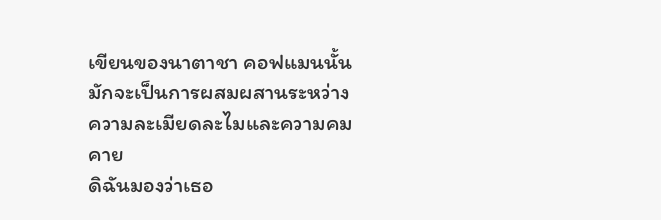เขียนของนาตาชา คอฟแมนนั้นมักจะเป็นการผสมผสานระหว่างความละเมียดละไมและความคมคาย
ดิฉันมองว่าเธอ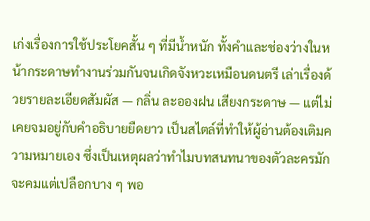เก่งเรื่องการใช้ประโยคสั้น ๆ ที่มีน้ำหนัก ทั้งคำและช่องว่างในหน้ากระดาษทำงานร่วมกันจนเกิดจังหวะเหมือนดนตรี เล่าเรื่องด้วยรายละเอียดสัมผัส — กลิ่น ละอองฝน เสียงกระดาษ — แต่ไม่เคยจมอยู่กับคำอธิบายยืดยาว เป็นสไตล์ที่ทำให้ผู้อ่านต้องเติมความหมายเอง ซึ่งเป็นเหตุผลว่าทำไมบทสนทนาของตัวละครมักจะคมแต่เปลือกบาง ๆ พอ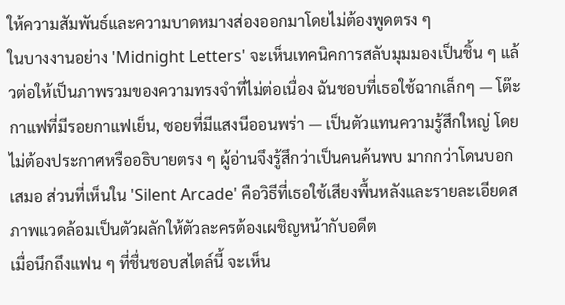ให้ความสัมพันธ์และความบาดหมางส่องออกมาโดยไม่ต้องพูดตรง ๆ
ในบางงานอย่าง 'Midnight Letters' จะเห็นเทคนิคการสลับมุมมองเป็นชิ้น ๆ แล้วต่อให้เป็นภาพรวมของความทรงจำที่ไม่ต่อเนื่อง ฉันชอบที่เธอใช้ฉากเล็กๆ — โต๊ะกาแฟที่มีรอยกาแฟเย็น, ซอยที่มีแสงนีออนพร่า — เป็นตัวแทนความรู้สึกใหญ่ โดยไม่ต้องประกาศหรืออธิบายตรง ๆ ผู้อ่านจึงรู้สึกว่าเป็นคนค้นพบ มากกว่าโดนบอกเสมอ ส่วนที่เห็นใน 'Silent Arcade' คือวิธีที่เธอใช้เสียงพื้นหลังและรายละเอียดสภาพแวดล้อมเป็นตัวผลักให้ตัวละครต้องเผชิญหน้ากับอดีต
เมื่อนึกถึงแฟน ๆ ที่ชื่นชอบสไตล์นี้ จะเห็น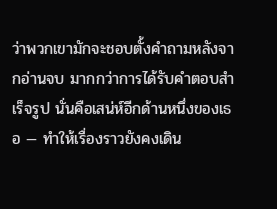ว่าพวกเขามักจะชอบตั้งคำถามหลังจากอ่านจบ มากกว่าการได้รับคำตอบสำเร็จรูป นั่นคือเสน่ห์อีกด้านหนึ่งของเธอ — ทำให้เรื่องราวยังคงเดิน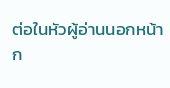ต่อในหัวผู้อ่านนอกหน้าก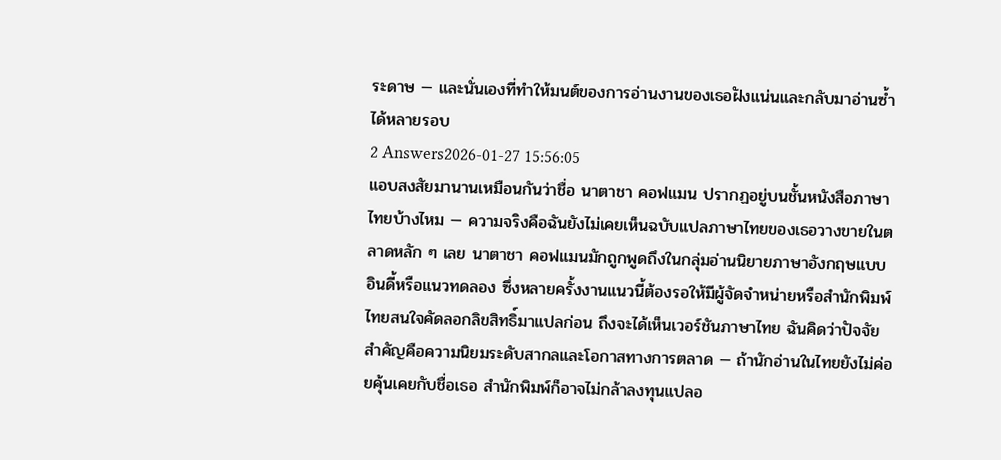ระดาษ — และนั่นเองที่ทำให้มนต์ของการอ่านงานของเธอฝังแน่นและกลับมาอ่านซ้ำได้หลายรอบ
2 Answers2026-01-27 15:56:05
แอบสงสัยมานานเหมือนกันว่าชื่อ นาตาชา คอฟแมน ปรากฏอยู่บนชั้นหนังสือภาษาไทยบ้างไหม — ความจริงคือฉันยังไม่เคยเห็นฉบับแปลภาษาไทยของเธอวางขายในตลาดหลัก ๆ เลย นาตาชา คอฟแมนมักถูกพูดถึงในกลุ่มอ่านนิยายภาษาอังกฤษแบบอินดี้หรือแนวทดลอง ซึ่งหลายครั้งงานแนวนี้ต้องรอให้มีผู้จัดจำหน่ายหรือสำนักพิมพ์ไทยสนใจคัดลอกลิขสิทธิ์มาแปลก่อน ถึงจะได้เห็นเวอร์ชันภาษาไทย ฉันคิดว่าปัจจัยสำคัญคือความนิยมระดับสากลและโอกาสทางการตลาด — ถ้านักอ่านในไทยยังไม่ค่อยคุ้นเคยกับชื่อเธอ สำนักพิมพ์ก็อาจไม่กล้าลงทุนแปลอ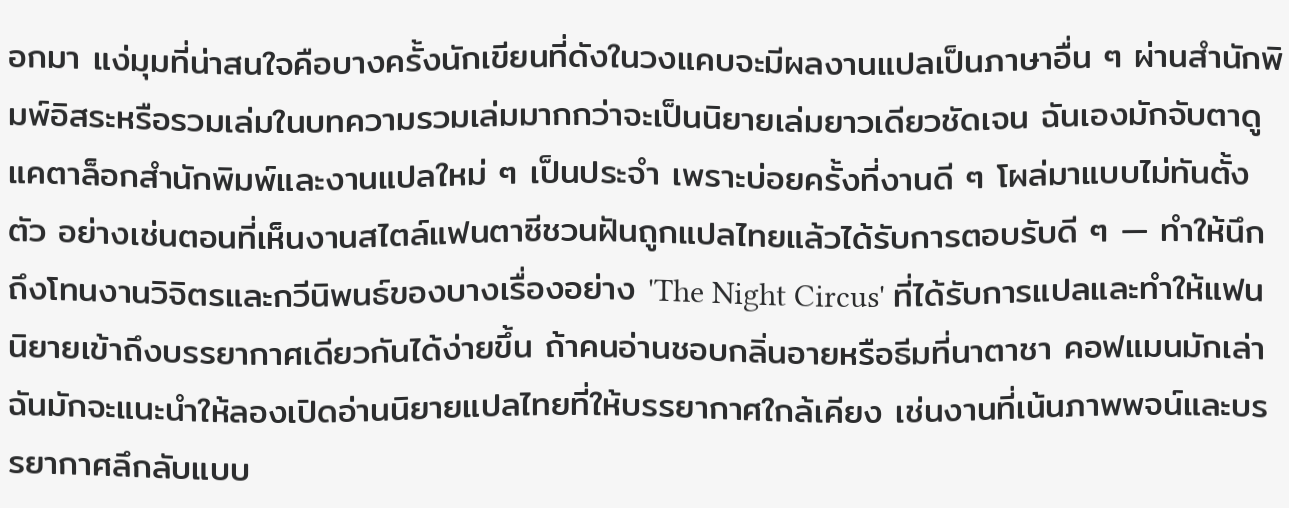อกมา แง่มุมที่น่าสนใจคือบางครั้งนักเขียนที่ดังในวงแคบจะมีผลงานแปลเป็นภาษาอื่น ๆ ผ่านสำนักพิมพ์อิสระหรือรวมเล่มในบทความรวมเล่มมากกว่าจะเป็นนิยายเล่มยาวเดียวชัดเจน ฉันเองมักจับตาดูแคตาล็อกสำนักพิมพ์และงานแปลใหม่ ๆ เป็นประจำ เพราะบ่อยครั้งที่งานดี ๆ โผล่มาแบบไม่ทันตั้งตัว อย่างเช่นตอนที่เห็นงานสไตล์แฟนตาซีชวนฝันถูกแปลไทยแล้วได้รับการตอบรับดี ๆ — ทำให้นึกถึงโทนงานวิจิตรและกวีนิพนธ์ของบางเรื่องอย่าง 'The Night Circus' ที่ได้รับการแปลและทำให้แฟนนิยายเข้าถึงบรรยากาศเดียวกันได้ง่ายขึ้น ถ้าคนอ่านชอบกลิ่นอายหรือธีมที่นาตาชา คอฟแมนมักเล่า ฉันมักจะแนะนำให้ลองเปิดอ่านนิยายแปลไทยที่ให้บรรยากาศใกล้เคียง เช่นงานที่เน้นภาพพจน์และบรรยากาศลึกลับแบบ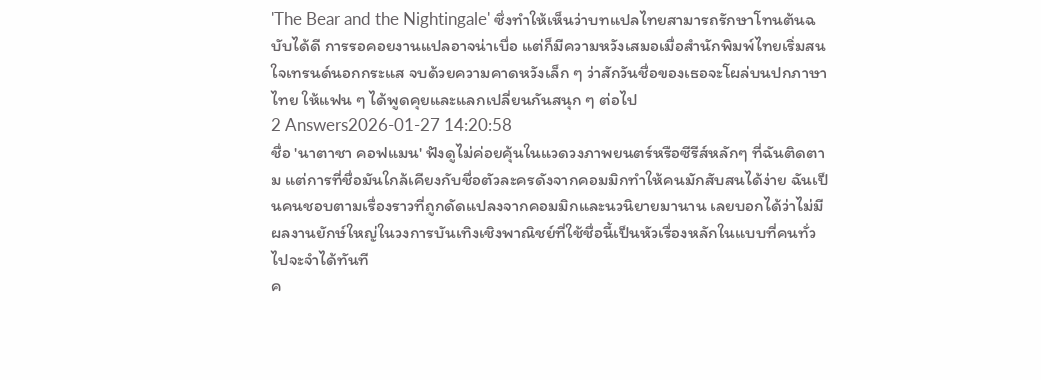'The Bear and the Nightingale' ซึ่งทำให้เห็นว่าบทแปลไทยสามารถรักษาโทนต้นฉบับได้ดี การรอคอยงานแปลอาจน่าเบื่อ แต่ก็มีความหวังเสมอเมื่อสำนักพิมพ์ไทยเริ่มสนใจเทรนด์นอกกระแส จบด้วยความคาดหวังเล็ก ๆ ว่าสักวันชื่อของเธอจะโผล่บนปกภาษาไทย ให้แฟน ๆ ได้พูดคุยและแลกเปลี่ยนกันสนุก ๆ ต่อไป
2 Answers2026-01-27 14:20:58
ชื่อ 'นาตาชา คอฟแมน' ฟังดูไม่ค่อยคุ้นในแวดวงภาพยนตร์หรือซีรีส์หลักๆ ที่ฉันติดตาม แต่การที่ชื่อมันใกล้เคียงกับชื่อตัวละครดังจากคอมมิกทำให้คนมักสับสนได้ง่าย ฉันเป็นคนชอบตามเรื่องราวที่ถูกดัดแปลงจากคอมมิกและนวนิยายมานาน เลยบอกได้ว่าไม่มีผลงานยักษ์ใหญ่ในวงการบันเทิงเชิงพาณิชย์ที่ใช้ชื่อนี้เป็นหัวเรื่องหลักในแบบที่คนทั่วไปจะจำได้ทันที
ค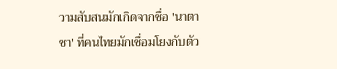วามสับสนมักเกิดจากชื่อ 'นาตาชา' ที่คนไทยมักเชื่อมโยงกับตัว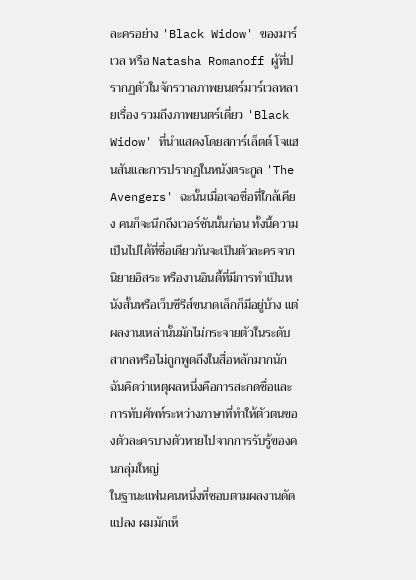ละครอย่าง 'Black Widow' ของมาร์เวล หรือ Natasha Romanoff ผู้ที่ปรากฏตัวในจักรวาลภาพยนตร์มาร์เวลหลายเรื่อง รวมถึงภาพยนตร์เดี่ยว 'Black Widow' ที่นำแสดงโดยสการ์เล็ตต์ โจแฮนสันและการปรากฏในหนังตระกูล 'The Avengers' ฉะนั้นเมื่อเจอชื่อที่ใกล้เคียง คนก็จะนึกถึงเวอร์ชันนั้นก่อน ทั้งนี้ความเป็นไปได้ที่ชื่อเดียวกันจะเป็นตัวละครจากนิยายอิสระ หรืองานอินดี้ที่มีการทำเป็นหนังสั้นหรือเว็บซีรีส์ขนาดเล็กก็มีอยู่บ้าง แต่ผลงานเหล่านั้นมักไม่กระจายตัวในระดับสากลหรือไม่ถูกพูดถึงในสื่อหลักมากนัก ฉันคิดว่าเหตุผลหนึ่งคือการสะกดชื่อและการทับศัพท์ระหว่างภาษาที่ทำให้ตัวตนของตัวละครบางตัวหายไปจากการรับรู้ของคนกลุ่มใหญ่
ในฐานะแฟนคนหนึ่งที่ชอบตามผลงานดัดแปลง ผมมักเห็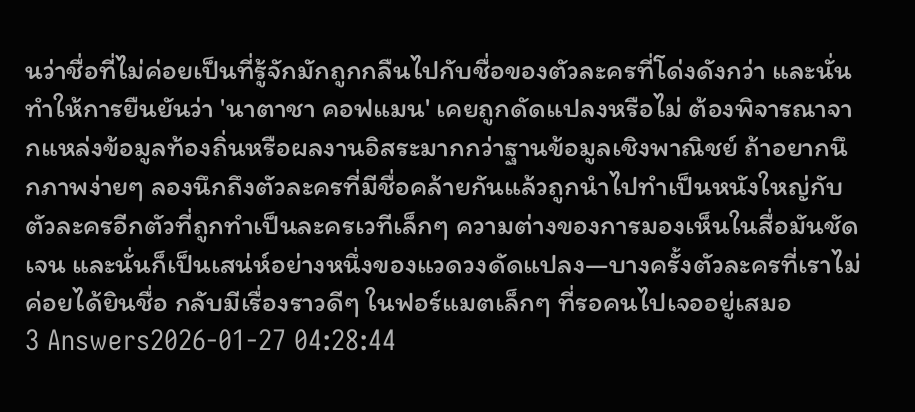นว่าชื่อที่ไม่ค่อยเป็นที่รู้จักมักถูกกลืนไปกับชื่อของตัวละครที่โด่งดังกว่า และนั่นทำให้การยืนยันว่า 'นาตาชา คอฟแมน' เคยถูกดัดแปลงหรือไม่ ต้องพิจารณาจากแหล่งข้อมูลท้องถิ่นหรือผลงานอิสระมากกว่าฐานข้อมูลเชิงพาณิชย์ ถ้าอยากนึกภาพง่ายๆ ลองนึกถึงตัวละครที่มีชื่อคล้ายกันแล้วถูกนำไปทำเป็นหนังใหญ่กับตัวละครอีกตัวที่ถูกทำเป็นละครเวทีเล็กๆ ความต่างของการมองเห็นในสื่อมันชัดเจน และนั่นก็เป็นเสน่ห์อย่างหนึ่งของแวดวงดัดแปลง—บางครั้งตัวละครที่เราไม่ค่อยได้ยินชื่อ กลับมีเรื่องราวดีๆ ในฟอร์แมตเล็กๆ ที่รอคนไปเจออยู่เสมอ
3 Answers2026-01-27 04:28:44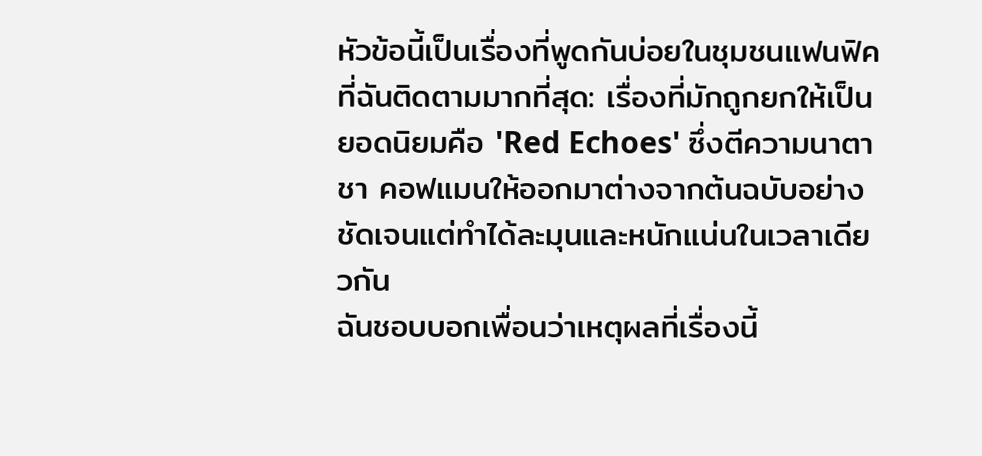หัวข้อนี้เป็นเรื่องที่พูดกันบ่อยในชุมชนแฟนฟิคที่ฉันติดตามมากที่สุด: เรื่องที่มักถูกยกให้เป็นยอดนิยมคือ 'Red Echoes' ซึ่งตีความนาตาชา คอฟแมนให้ออกมาต่างจากต้นฉบับอย่างชัดเจนแต่ทำได้ละมุนและหนักแน่นในเวลาเดียวกัน
ฉันชอบบอกเพื่อนว่าเหตุผลที่เรื่องนี้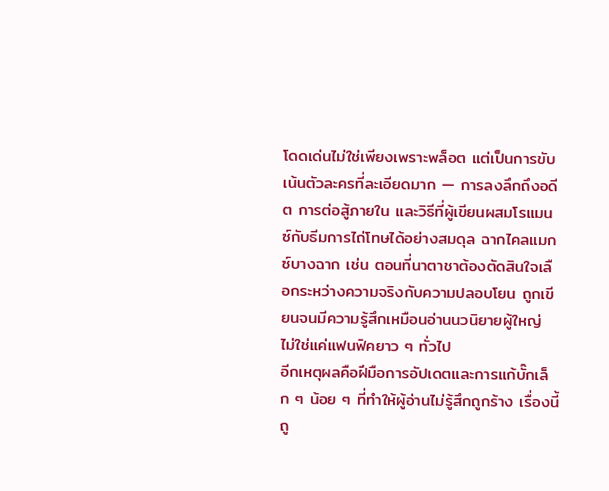โดดเด่นไม่ใช่เพียงเพราะพล็อต แต่เป็นการขับเน้นตัวละครที่ละเอียดมาก — การลงลึกถึงอดีต การต่อสู้ภายใน และวิธีที่ผู้เขียนผสมโรแมนซ์กับธีมการไถ่โทษได้อย่างสมดุล ฉากไคลแมกซ์บางฉาก เช่น ตอนที่นาตาชาต้องตัดสินใจเลือกระหว่างความจริงกับความปลอบโยน ถูกเขียนจนมีความรู้สึกเหมือนอ่านนวนิยายผู้ใหญ่ ไม่ใช่แค่แฟนฟิคยาว ๆ ทั่วไป
อีกเหตุผลคือฝีมือการอัปเดตและการแก้บั๊กเล็ก ๆ น้อย ๆ ที่ทำให้ผู้อ่านไม่รู้สึกถูกร้าง เรื่องนี้ถู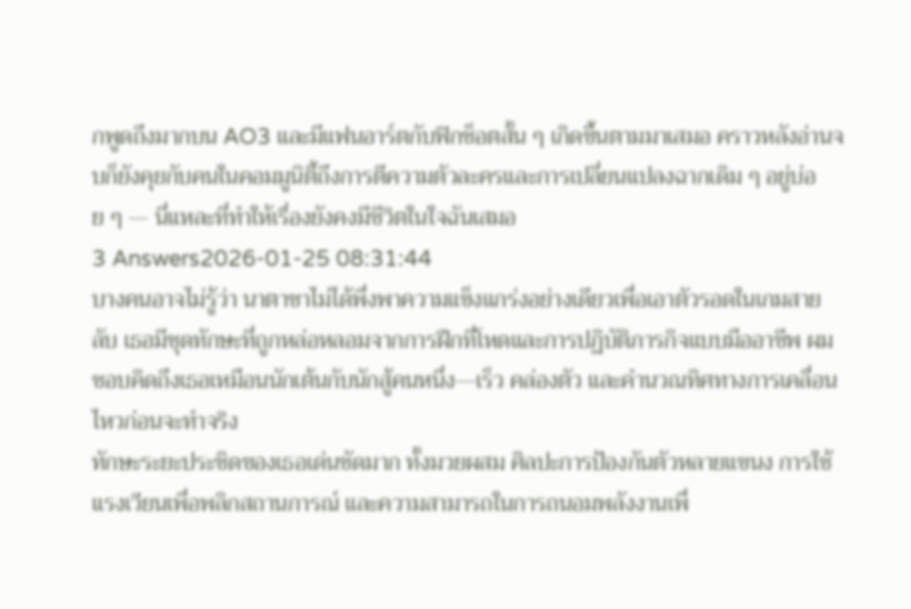กพูดถึงมากบน AO3 และมีแฟนอาร์ตกับฟิกช็อตสั้น ๆ เกิดขึ้นตามมาเสมอ คราวหลังอ่านจบก็ยังคุยกับคนในคอมมูนิตี้ถึงการตีความตัวละครและการเปลี่ยนแปลงฉากเดิม ๆ อยู่บ่อย ๆ — นี่แหละที่ทำให้เรื่องยังคงมีชีวิตในใจฉันเสมอ
3 Answers2026-01-25 08:31:44
บางคนอาจไม่รู้ว่า นาตาชาไม่ได้พึ่งพาความแข็งแกร่งอย่างเดียวเพื่อเอาตัวรอดในเกมสายลับ เธอมีชุดทักษะที่ถูกหล่อหลอมจากการฝึกที่โหดและการปฏิบัติภารกิจแบบมืออาชีพ ผมชอบคิดถึงเธอเหมือนนักเต้นกับนักสู้คนหนึ่ง—เร็ว คล่องตัว และคำนวณทิศทางการเคลื่อนไหวก่อนจะทำจริง
ทักษะระยะประชิดของเธอเด่นชัดมาก ทั้งมวยผสม ศิลปะการป้องกันตัวหลายแขนง การใช้แรงเวียนเพื่อพลิกสถานการณ์ และความสามารถในการถนอมพลังงานเพื่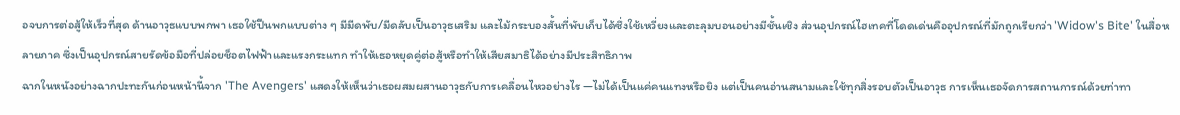อจบการต่อสู้ให้เร็วที่สุด ด้านอาวุธแบบพกพา เธอใช้ปืนพกแบบต่าง ๆ มีมีดพับ/มีดลับเป็นอาวุธเสริม และไม้กระบองสั้นที่พับเก็บได้ซึ่งใช้เหวี่ยงและตะลุมบอนอย่างมีชั้นเชิง ส่วนอุปกรณ์ไฮเทคที่โดดเด่นคืออุปกรณ์ที่มักถูกเรียกว่า 'Widow's Bite' ในสื่อหลายภาค ซึ่งเป็นอุปกรณ์สายรัดข้อมือที่ปล่อยช็อตไฟฟ้าและแรงกระแทก ทำให้เธอหยุดคู่ต่อสู้หรือทำให้เสียสมาธิได้อย่างมีประสิทธิภาพ
ฉากในหนังอย่างฉากปะทะกันก่อนหน้านี้จาก 'The Avengers' แสดงให้เห็นว่าเธอผสมผสานอาวุธกับการเคลื่อนไหวอย่างไร —ไม่ได้เป็นแค่คนแทงหรือยิง แต่เป็นคนอ่านสนามและใช้ทุกสิ่งรอบตัวเป็นอาวุธ การเห็นเธอจัดการสถานการณ์ด้วยท่าทา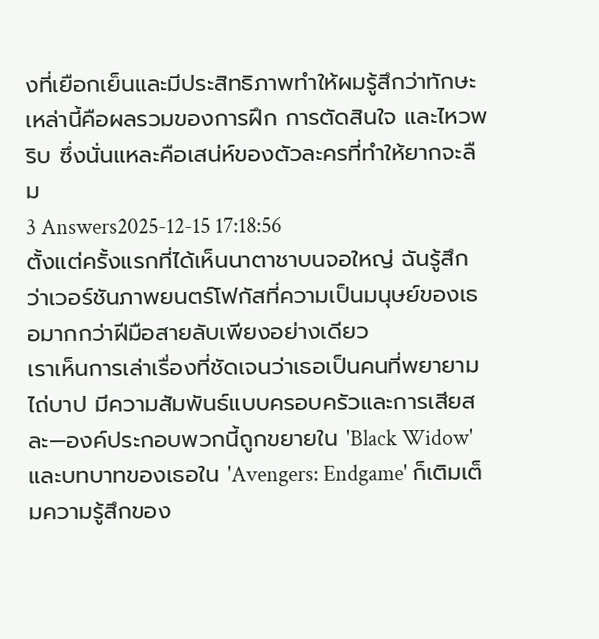งที่เยือกเย็นและมีประสิทธิภาพทำให้ผมรู้สึกว่าทักษะเหล่านี้คือผลรวมของการฝึก การตัดสินใจ และไหวพริบ ซึ่งนั่นแหละคือเสน่ห์ของตัวละครที่ทำให้ยากจะลืม
3 Answers2025-12-15 17:18:56
ตั้งแต่ครั้งแรกที่ได้เห็นนาตาชาบนจอใหญ่ ฉันรู้สึกว่าเวอร์ชันภาพยนตร์โฟกัสที่ความเป็นมนุษย์ของเธอมากกว่าฝีมือสายลับเพียงอย่างเดียว
เราเห็นการเล่าเรื่องที่ชัดเจนว่าเธอเป็นคนที่พยายามไถ่บาป มีความสัมพันธ์แบบครอบครัวและการเสียสละ—องค์ประกอบพวกนี้ถูกขยายใน 'Black Widow' และบทบาทของเธอใน 'Avengers: Endgame' ก็เติมเต็มความรู้สึกของ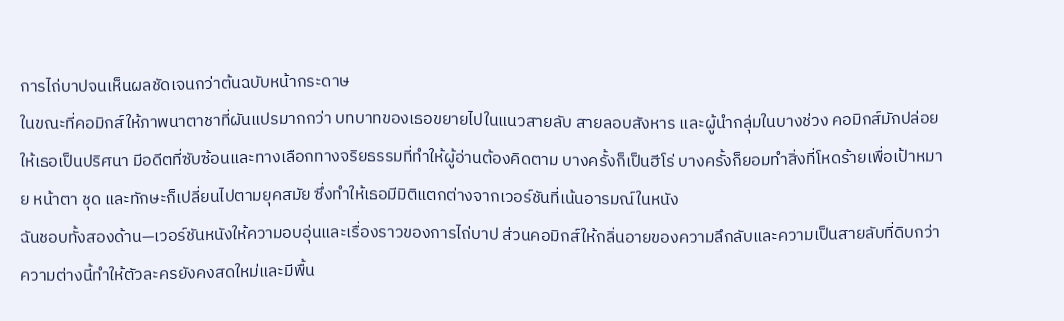การไถ่บาปจนเห็นผลชัดเจนกว่าต้นฉบับหน้ากระดาษ
ในขณะที่คอมิกส์ให้ภาพนาตาชาที่ผันแปรมากกว่า บทบาทของเธอขยายไปในแนวสายลับ สายลอบสังหาร และผู้นำกลุ่มในบางช่วง คอมิกส์มักปล่อยให้เธอเป็นปริศนา มีอดีตที่ซับซ้อนและทางเลือกทางจริยธรรมที่ทำให้ผู้อ่านต้องคิดตาม บางครั้งก็เป็นฮีโร่ บางครั้งก็ยอมทำสิ่งที่โหดร้ายเพื่อเป้าหมาย หน้าตา ชุด และทักษะก็เปลี่ยนไปตามยุคสมัย ซึ่งทำให้เธอมีมิติแตกต่างจากเวอร์ชันที่เน้นอารมณ์ในหนัง
ฉันชอบทั้งสองด้าน—เวอร์ชันหนังให้ความอบอุ่นและเรื่องราวของการไถ่บาป ส่วนคอมิกส์ให้กลิ่นอายของความลึกลับและความเป็นสายลับที่ดิบกว่า ความต่างนี้ทำให้ตัวละครยังคงสดใหม่และมีพื้น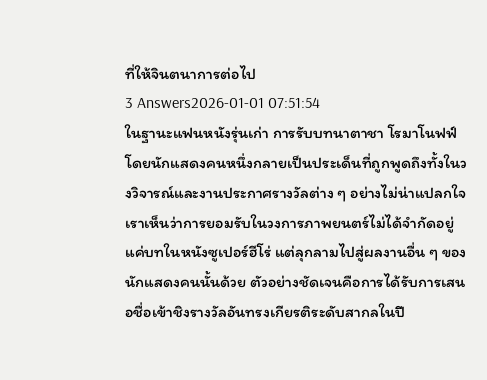ที่ให้จินตนาการต่อไป
3 Answers2026-01-01 07:51:54
ในฐานะแฟนหนังรุ่นเก่า การรับบทนาตาชา โรมาโนฟฟ์โดยนักแสดงคนหนึ่งกลายเป็นประเด็นที่ถูกพูดถึงทั้งในวงวิจารณ์และงานประกาศรางวัลต่าง ๆ อย่างไม่น่าแปลกใจ
เราเห็นว่าการยอมรับในวงการภาพยนตร์ไม่ได้จำกัดอยู่แค่บทในหนังซูเปอร์ฮีโร่ แต่ลุกลามไปสู่ผลงานอื่น ๆ ของนักแสดงคนนั้นด้วย ตัวอย่างชัดเจนคือการได้รับการเสนอชื่อเข้าชิงรางวัลอันทรงเกียรติระดับสากลในปี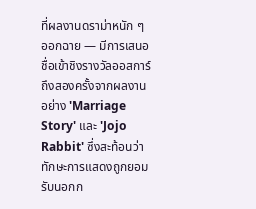ที่ผลงานดราม่าหนัก ๆ ออกฉาย — มีการเสนอชื่อเข้าชิงรางวัลออสการ์ถึงสองครั้งจากผลงานอย่าง 'Marriage Story' และ 'Jojo Rabbit' ซึ่งสะท้อนว่าทักษะการแสดงถูกยอมรับนอกก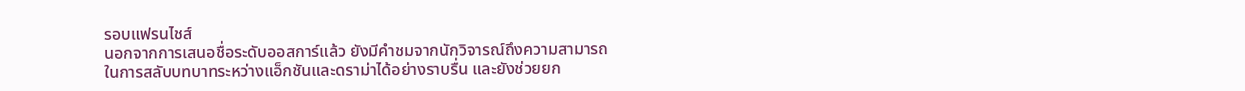รอบแฟรนไชส์
นอกจากการเสนอชื่อระดับออสการ์แล้ว ยังมีคำชมจากนักวิจารณ์ถึงความสามารถในการสลับบทบาทระหว่างแอ็กชันและดราม่าได้อย่างราบรื่น และยังช่วยยก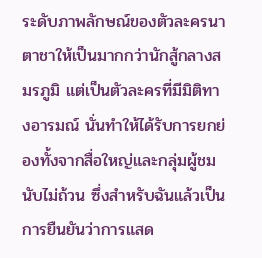ระดับภาพลักษณ์ของตัวละครนาตาชาให้เป็นมากกว่านักสู้กลางสมรภูมิ แต่เป็นตัวละครที่มีมิติทางอารมณ์ นั่นทำให้ได้รับการยกย่องทั้งจากสื่อใหญ่และกลุ่มผู้ชมนับไม่ถ้วน ซึ่งสำหรับฉันแล้วเป็นการยืนยันว่าการแสด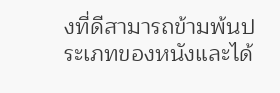งที่ดีสามารถข้ามพ้นประเภทของหนังและได้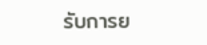รับการย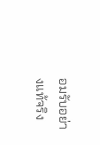อมรับอย่างแท้จริง